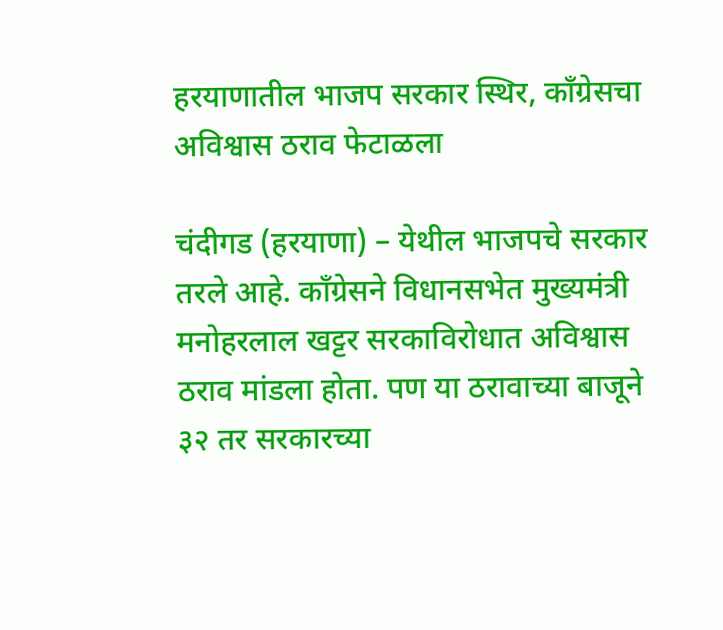हरयाणातील भाजप सरकार स्थिर, काँग्रेसचा अविश्वास ठराव फेटाळला

चंदीगड (हरयाणा) – येथील भाजपचे सरकार तरले आहे. काँग्रेसने विधानसभेत मुख्यमंत्री मनोहरलाल खट्टर सरकाविरोधात अविश्वास ठराव मांडला होता. पण या ठरावाच्या बाजूने ३२ तर सरकारच्या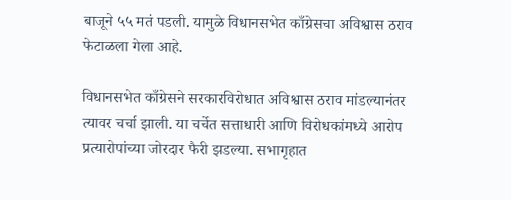बाजूने ५५ मतं पडली. यामुळे विधानसभेत काँग्रेसचा अविश्वास ठराव फेटाळला गेला आहे.

विधानसभेत काँग्रेसने सरकारविरोधात अविश्वास ठराव मांडल्यानंतर त्यावर चर्चा झाली. या चर्चेत सत्ताधारी आणि विरोधकांमध्ये आरोप प्रत्यारोपांच्या जोरदार फैरी झडल्या. सभागृहात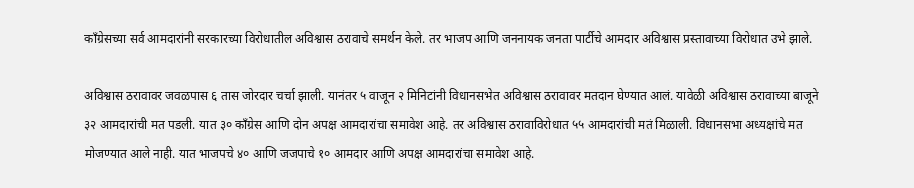काँग्रेसच्या सर्व आमदारांनी सरकारच्या विरोधातील अविश्वास ठरावाचे समर्थन केले. तर भाजप आणि जननायक जनता पार्टीचे आमदार अविश्वास प्रस्तावाच्या विरोधात उभे झाले.

अविश्वास ठरावावर जवळपास ६ तास जोरदार चर्चा झाली. यानंतर ५ वाजून २ मिनिटांनी विधानसभेत अविश्वास ठरावावर मतदान घेण्यात आलं. यावेळी अविश्वास ठरावाच्या बाजूने ३२ आमदारांची मत पडली. यात ३० काँग्रेस आणि दोन अपक्ष आमदारांचा समावेश आहे. तर अविश्वास ठरावाविरोधात ५५ आमदारांची मतं मिळाली. विधानसभा अध्यक्षांचे मत मोजण्यात आले नाही. यात भाजपचे ४० आणि जजपाचे १० आमदार आणि अपक्ष आमदारांचा समावेश आहे.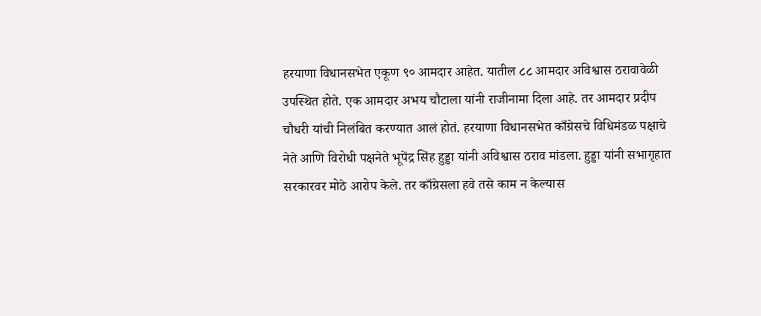हरयाणा विधानसभेत एकूण ९० आमदार आहेत. यातील ८८ आमदार अविश्वास ठरावावेळी उपस्थित होते. एक आमदार अभय चौटाला यांनी राजीनामा दिला आहे. तर आमदार प्रदीप चौधरी यांची निलंबित करण्यात आलं होतं. हरयाणा विधानसभेत काँग्रेसचे विधिमंडळ पक्षाचे नेते आणि विरोधी पक्षनेते भूपेंद्र सिंह हुड्डा यांनी अविश्वास ठराव मांडला. हुड्डा यांनी सभागृहात सरकारवर मोठे आरोप केले. तर काँग्रेसला हवे तसे काम न केल्यास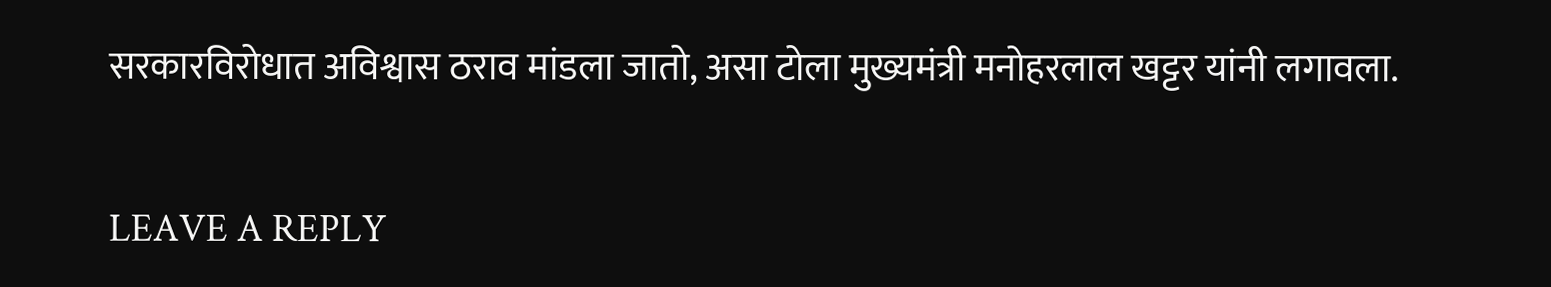सरकारविरोधात अविश्वास ठराव मांडला जातो, असा टोला मुख्यमंत्री मनोहरलाल खट्टर यांनी लगावला.

LEAVE A REPLY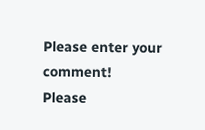Please enter your comment!
Please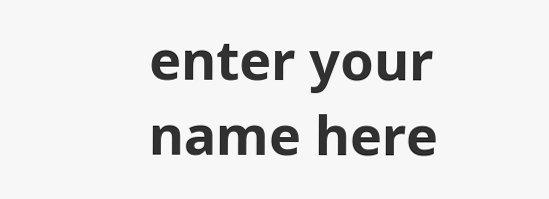enter your name here